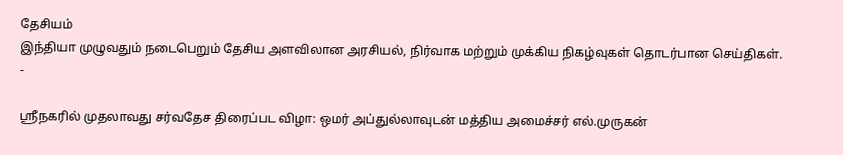தேசியம்
இந்தியா முழுவதும் நடைபெறும் தேசிய அளவிலான அரசியல், நிர்வாக மற்றும் முக்கிய நிகழ்வுகள் தொடர்பான செய்திகள்.
-

ஸ்ரீநகரில் முதலாவது சர்வதேச திரைப்பட விழா: ஒமர் அப்துல்லாவுடன் மத்திய அமைச்சர் எல்.முருகன்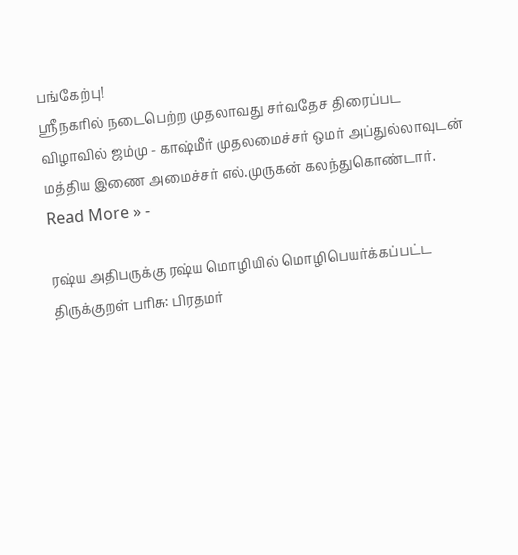பங்கேற்பு!
ஸ்ரீநகரில் நடைபெற்ற முதலாவது சர்வதேச திரைப்பட விழாவில் ஜம்மு - காஷ்மீர் முதலமைச்சர் ஒமர் அப்துல்லாவுடன் மத்திய இணை அமைச்சர் எல்.முருகன் கலந்துகொண்டார்.
Read More » -

ரஷ்ய அதிபருக்கு ரஷ்ய மொழியில் மொழிபெயர்க்கப்பட்ட திருக்குறள் பரிசு: பிரதமர்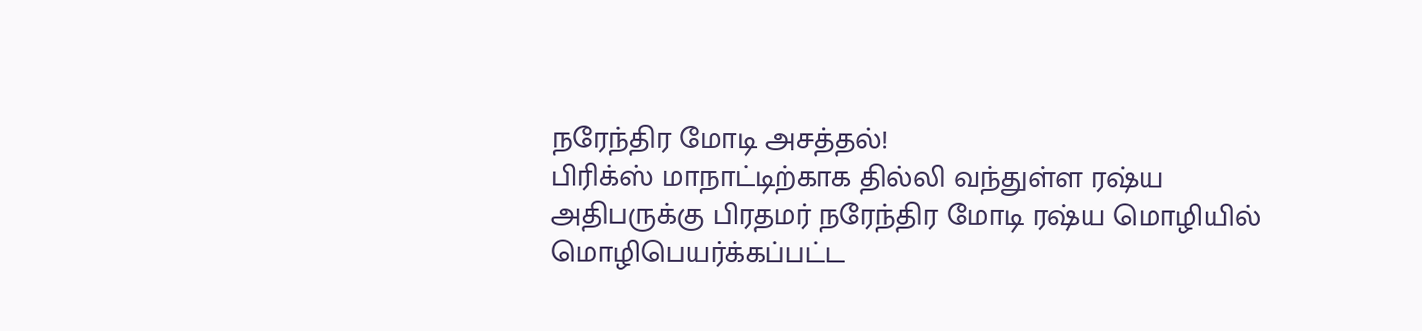நரேந்திர மோடி அசத்தல்!
பிரிக்ஸ் மாநாட்டிற்காக தில்லி வந்துள்ள ரஷ்ய அதிபருக்கு பிரதமர் நரேந்திர மோடி ரஷ்ய மொழியில் மொழிபெயர்க்கப்பட்ட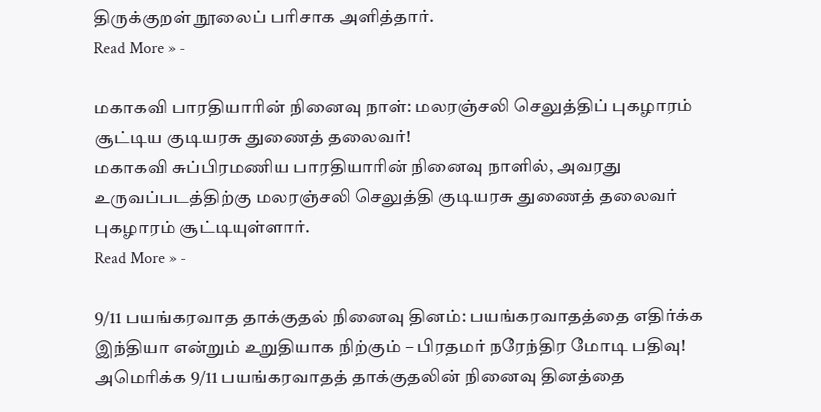திருக்குறள் நூலைப் பரிசாக அளித்தார்.
Read More » -

மகாகவி பாரதியாரின் நினைவு நாள்: மலரஞ்சலி செலுத்திப் புகழாரம் சூட்டிய குடியரசு துணைத் தலைவர்!
மகாகவி சுப்பிரமணிய பாரதியாரின் நினைவு நாளில், அவரது உருவப்படத்திற்கு மலரஞ்சலி செலுத்தி குடியரசு துணைத் தலைவர் புகழாரம் சூட்டியுள்ளார்.
Read More » -

9/11 பயங்கரவாத தாக்குதல் நினைவு தினம்: பயங்கரவாதத்தை எதிர்க்க இந்தியா என்றும் உறுதியாக நிற்கும் – பிரதமர் நரேந்திர மோடி பதிவு!
அமெரிக்க 9/11 பயங்கரவாதத் தாக்குதலின் நினைவு தினத்தை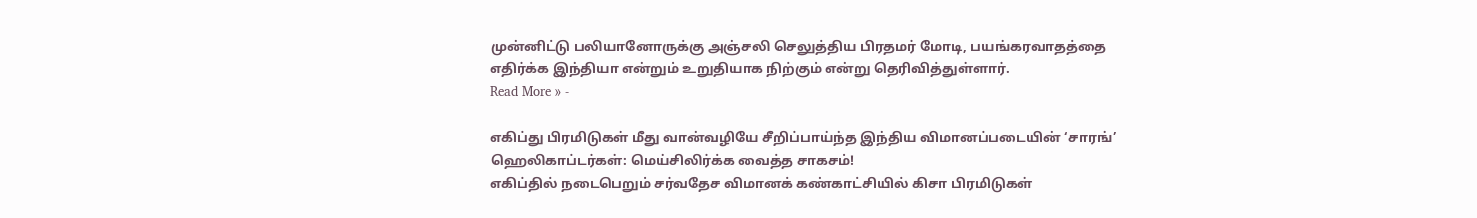முன்னிட்டு பலியானோருக்கு அஞ்சலி செலுத்திய பிரதமர் மோடி, பயங்கரவாதத்தை எதிர்க்க இந்தியா என்றும் உறுதியாக நிற்கும் என்று தெரிவித்துள்ளார்.
Read More » -

எகிப்து பிரமிடுகள் மீது வான்வழியே சீறிப்பாய்ந்த இந்திய விமானப்படையின் ‘சாரங்’ ஹெலிகாப்டர்கள்: மெய்சிலிர்க்க வைத்த சாகசம்!
எகிப்தில் நடைபெறும் சர்வதேச விமானக் கண்காட்சியில் கிசா பிரமிடுகள்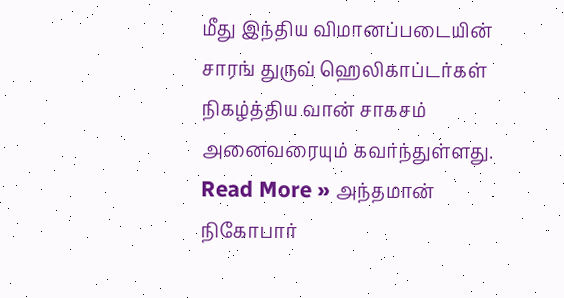மீது இந்திய விமானப்படையின் சாரங் துருவ் ஹெலிகாப்டர்கள் நிகழ்த்திய வான் சாகசம் அனைவரையும் கவர்ந்துள்ளது.
Read More » அந்தமான் நிகோபார்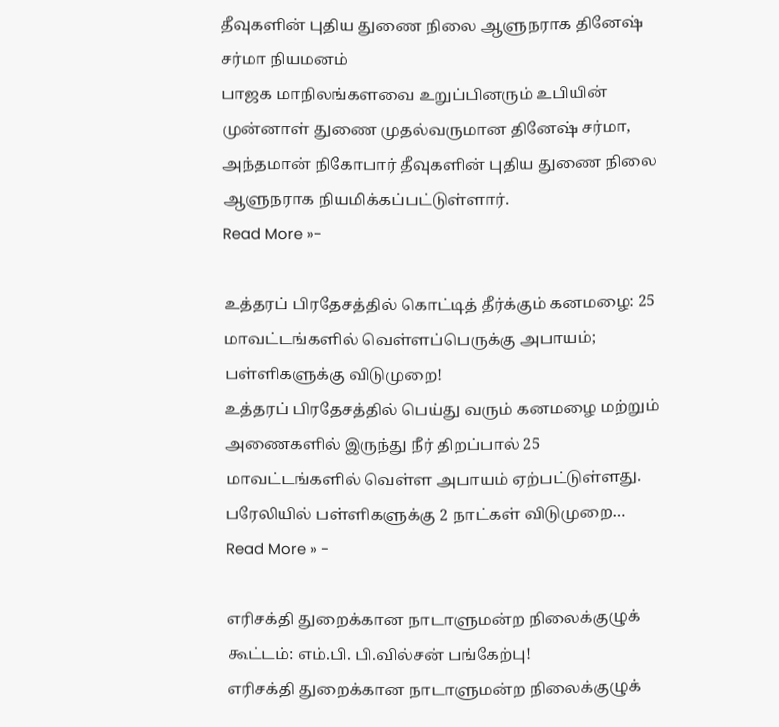தீவுகளின் புதிய துணை நிலை ஆளுநராக தினேஷ் சர்மா நியமனம்
பாஜக மாநிலங்களவை உறுப்பினரும் உபியின் முன்னாள் துணை முதல்வருமான தினேஷ் சர்மா, அந்தமான் நிகோபார் தீவுகளின் புதிய துணை நிலை ஆளுநராக நியமிக்கப்பட்டுள்ளார்.
Read More »-

உத்தரப் பிரதேசத்தில் கொட்டித் தீர்க்கும் கனமழை: 25 மாவட்டங்களில் வெள்ளப்பெருக்கு அபாயம்; பள்ளிகளுக்கு விடுமுறை!
உத்தரப் பிரதேசத்தில் பெய்து வரும் கனமழை மற்றும் அணைகளில் இருந்து நீர் திறப்பால் 25 மாவட்டங்களில் வெள்ள அபாயம் ஏற்பட்டுள்ளது. பரேலியில் பள்ளிகளுக்கு 2 நாட்கள் விடுமுறை…
Read More » -

எரிசக்தி துறைக்கான நாடாளுமன்ற நிலைக்குழுக் கூட்டம்: எம்.பி. பி.வில்சன் பங்கேற்பு!
எரிசக்தி துறைக்கான நாடாளுமன்ற நிலைக்குழுக்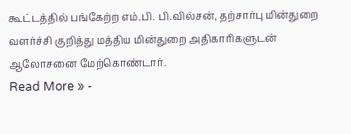கூட்டத்தில் பங்கேற்ற எம்.பி. பி.வில்சன், தற்சார்பு மின்துறை வளர்ச்சி குறித்து மத்திய மின்துறை அதிகாரிகளுடன் ஆலோசனை மேற்கொண்டார்.
Read More » -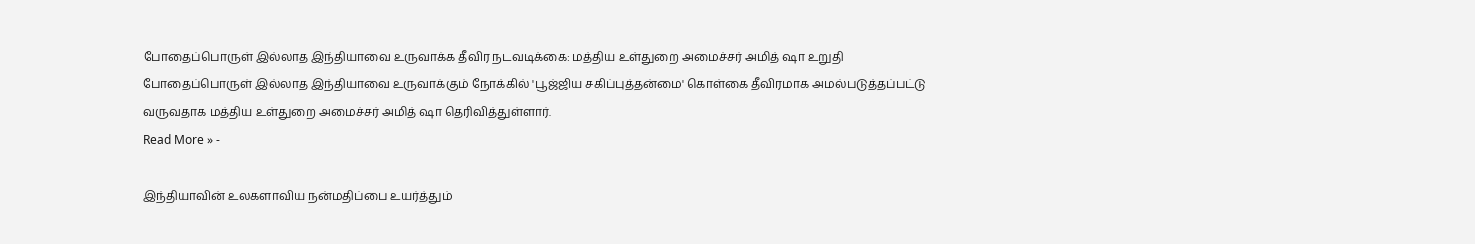போதைப்பொருள் இல்லாத இந்தியாவை உருவாக்க தீவிர நடவடிக்கை: மத்திய உள்துறை அமைச்சர் அமித் ஷா உறுதி
போதைப்பொருள் இல்லாத இந்தியாவை உருவாக்கும் நோக்கில் 'பூஜ்ஜிய சகிப்புத்தன்மை' கொள்கை தீவிரமாக அமல்படுத்தப்பட்டு வருவதாக மத்திய உள்துறை அமைச்சர் அமித் ஷா தெரிவித்துள்ளார்.
Read More » -

இந்தியாவின் உலகளாவிய நன்மதிப்பை உயர்த்தும்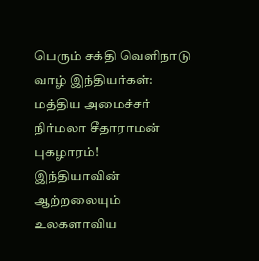பெரும் சக்தி வெளிநாடு வாழ் இந்தியர்கள்: மத்திய அமைச்சர் நிர்மலா சீதாராமன் புகழாரம்!
இந்தியாவின் ஆற்றலையும் உலகளாவிய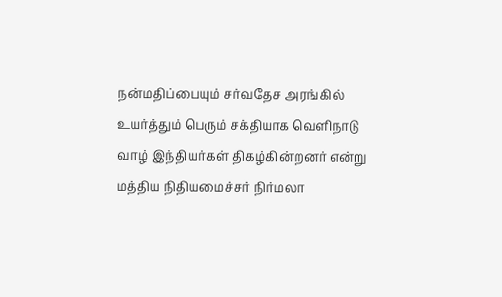நன்மதிப்பையும் சர்வதேச அரங்கில் உயர்த்தும் பெரும் சக்தியாக வெளிநாடு வாழ் இந்தியர்கள் திகழ்கின்றனர் என்று மத்திய நிதியமைச்சர் நிர்மலா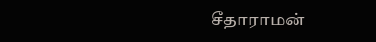சீதாராமன்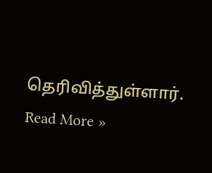தெரிவித்துள்ளார்.
Read More »